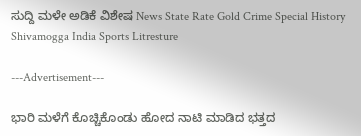ಸುದ್ದಿ ಮಳೇ ಅಡಿಕೆ ವಿಶೇಷ News State Rate Gold Crime Special History Shivamogga India Sports Litresture

---Advertisement---

ಭಾರಿ ಮಳೆಗೆ ಕೊಚ್ಚಿಕೊಂಡು ಹೋದ ನಾಟಿ ಮಾಡಿದ ಭತ್ತದ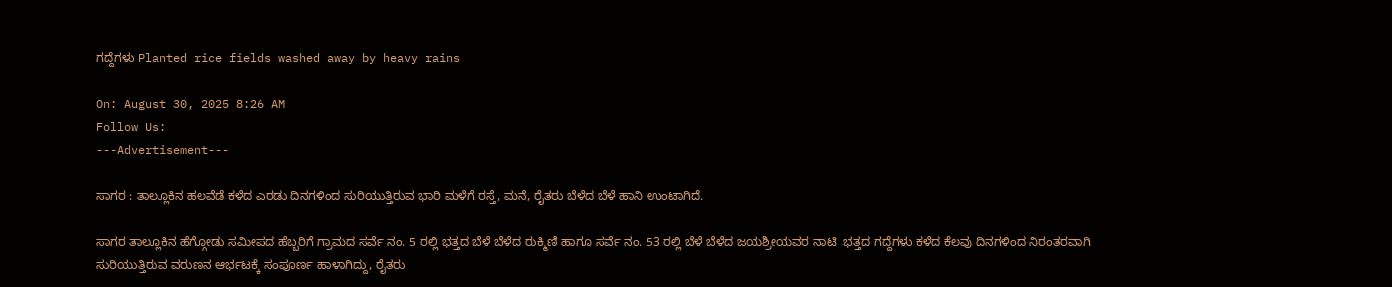ಗದ್ದೆಗಳು Planted rice fields washed away by heavy rains

On: August 30, 2025 8:26 AM
Follow Us:
---Advertisement---

ಸಾಗರ : ತಾಲ್ಲೂಕಿನ ಹಲವೆಡೆ ಕಳೆದ ಎರಡು ದಿನಗಳಿಂದ ಸುರಿಯುತ್ತಿರುವ ಭಾರಿ ಮಳೆಗೆ ರಸ್ತೆ, ಮನೆ, ರೈತರು ಬೆಳೆದ ಬೆಳೆ ಹಾನಿ ಉಂಟಾಗಿದೆ.

ಸಾಗರ ತಾಲ್ಲೂಕಿನ ಹೆಗ್ಗೋಡು ಸಮೀಪದ ಹೆಬ್ಬರಿಗೆ ಗ್ರಾಮದ ಸರ್ವೆ ನಂ. 5 ರಲ್ಲಿ ಭತ್ತದ ಬೆಳೆ ಬೆಳೆದ ರುಕ್ಮಿಣಿ ಹಾಗೂ ಸರ್ವೆ ನಂ. 53 ರಲ್ಲಿ ಬೆಳೆ ಬೆಳೆದ ಜಯಶ್ರೀಯವರ ನಾಟಿ  ಭತ್ತದ ಗದ್ದೆಗಳು ಕಳೆದ ಕೆಲವು ದಿನಗಳಿಂದ ನಿರಂತರವಾಗಿ ಸುರಿಯುತ್ತಿರುವ ವರುಣನ ಆರ್ಭಟಕ್ಕೆ ಸಂಪೂರ್ಣ ಹಾಳಾಗಿದ್ದು, ರೈತರು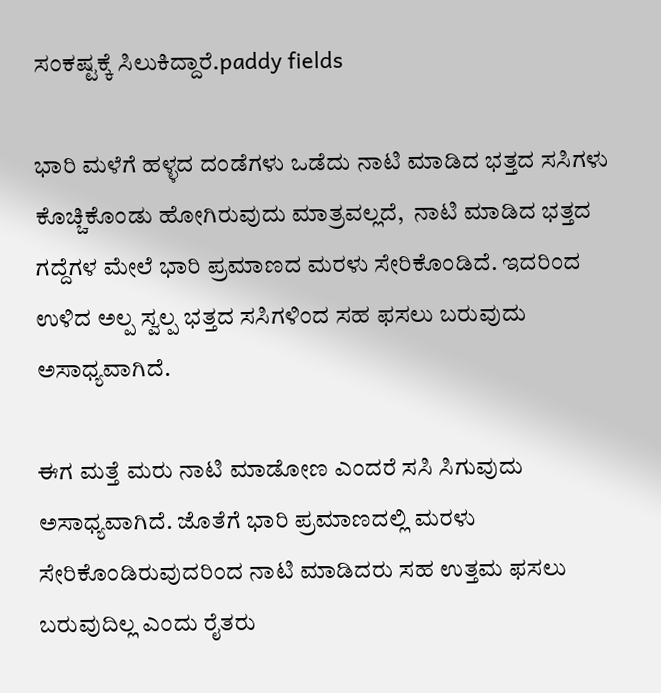ಸಂಕಷ್ಟಕ್ಕೆ ಸಿಲುಕಿದ್ದಾರೆ.paddy fields

ಭಾರಿ ಮಳೆಗೆ ಹಳ್ಳದ ದಂಡೆಗಳು ಒಡೆದು ನಾಟಿ ಮಾಡಿದ ಭತ್ತದ ಸಸಿಗಳು ಕೊಚ್ಚಿಕೊಂಡು ಹೋಗಿರುವುದು ಮಾತ್ರವಲ್ಲದೆ,  ನಾಟಿ ಮಾಡಿದ ಭತ್ತದ ಗದ್ದೆಗಳ ಮೇಲೆ ಭಾರಿ ಪ್ರಮಾಣದ ಮರಳು ಸೇರಿಕೊಂಡಿದೆ. ಇದರಿಂದ ಉಳಿದ ಅಲ್ಪ ಸ್ವಲ್ಪ ಭತ್ತದ ಸಸಿಗಳಿಂದ ಸಹ ಫಸಲು ಬರುವುದು ಅಸಾಧ್ಯವಾಗಿದೆ.

ಈಗ ಮತ್ತೆ ಮರು ನಾಟಿ ಮಾಡೋಣ ಎಂದರೆ ಸಸಿ ಸಿಗುವುದು ಅಸಾಧ್ಯವಾಗಿದೆ. ಜೊತೆಗೆ ಭಾರಿ ಪ್ರಮಾಣದಲ್ಲಿ ಮರಳು ಸೇರಿಕೊಂಡಿರುವುದರಿಂದ ನಾಟಿ ಮಾಡಿದರು ಸಹ ಉತ್ತಮ ಫಸಲು ಬರುವುದಿಲ್ಲ ಎಂದು ರೈತರು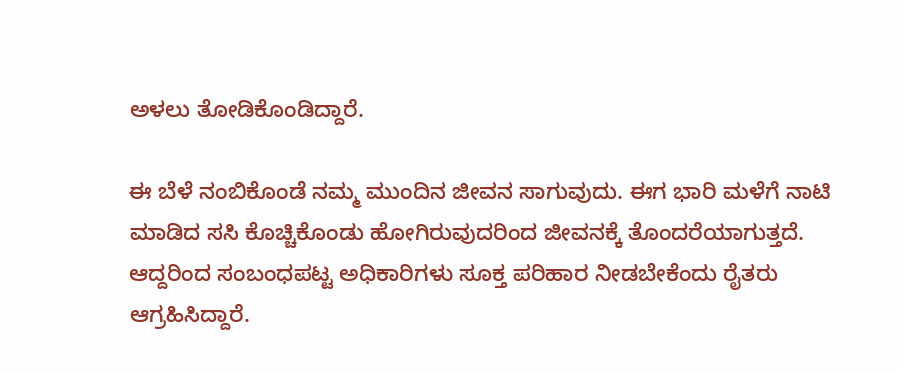ಅಳಲು ತೋಡಿಕೊಂಡಿದ್ದಾರೆ.

ಈ ಬೆಳೆ ನಂಬಿಕೊಂಡೆ ನಮ್ಮ ಮುಂದಿನ ಜೀವನ ಸಾಗುವುದು. ಈಗ ಭಾರಿ ಮಳೆಗೆ ನಾಟಿ ಮಾಡಿದ ಸಸಿ ಕೊಚ್ಚಿಕೊಂಡು ಹೋಗಿರುವುದರಿಂದ ಜೀವನಕ್ಕೆ ತೊಂದರೆಯಾಗುತ್ತದೆ. ಆದ್ದರಿಂದ ಸಂಬಂಧಪಟ್ಟ ಅಧಿಕಾರಿಗಳು ಸೂಕ್ತ ಪರಿಹಾರ ನೀಡಬೇಕೆಂದು ರೈತರು ಆಗ್ರಹಿಸಿದ್ದಾರೆ.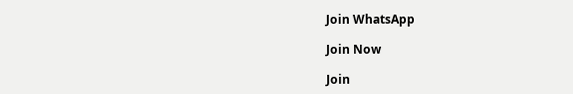Join WhatsApp

Join Now

Join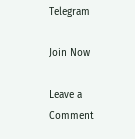Telegram

Join Now

Leave a Comment